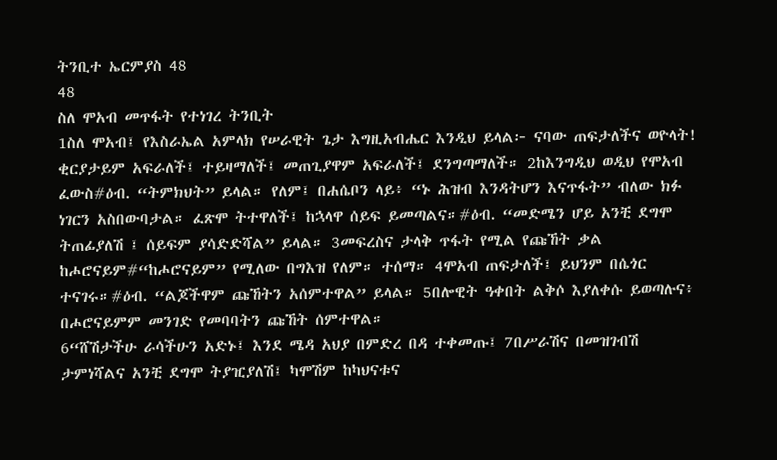ትንቢተ ኤርምያስ 48
48
ስለ ሞአብ መጥፋት የተነገረ ትንቢት
1ስለ ሞአብ፤ የእስራኤል አምላክ የሠራዊት ጌታ እግዚአብሔር እንዲህ ይላል፦ ናባው ጠፍታለችና ወዮላት! ቂርያታይም አፍራለች፤ ተይዛማለች፤ መጠጊያዋም አፍራለች፤ ደንግጣማለች። 2ከእንግዲህ ወዲህ የሞአብ ፈውስ#ዕብ. “ትምክህት” ይላል። የለም፤ በሐሴቦን ላይ፥ “ኑ ሕዝብ እንዳትሆን እናጥፋት” ብለው ክፉ ነገርን አስበውባታል። ፈጽሞ ትተዋለች፤ ከኋላዋ ሰይፍ ይመጣልና።#ዕብ. “መድሜን ሆይ አንቺ ደግሞ ትጠፊያለሽ ፤ ሰይፍም ያሳድድሻል” ይላል። 3መፍረስና ታላቅ ጥፋት የሚል የጩኸት ቃል ከሖሮናይም#“ከሖሮናይም” የሚለው በግእዝ የለም። ተሰማ። 4ሞአብ ጠፍታለች፤ ይህንም በሴጎር ተናገሩ።#ዕብ. “ልጆችዋም ጩኸትን አሰምተዋል” ይላል። 5በሎዊት ዓቀበት ልቅሶ እያለቀሱ ይወጣሉና፥ በሖሮናይምም መንገድ የመባባትን ጩኸት ሰምተዋል።
6“ሸሽታችሁ ራሳችሁን አድኑ፤ እንደ ሜዳ አህያ በምድረ በዳ ተቀመጡ፤ 7በሥራሽና በመዝገብሽ ታምነሻልና አንቺ ደግሞ ትያዢያለሽ፤ ካሞሽም ከካህናቱና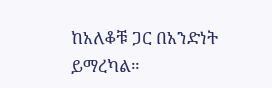ከአለቆቹ ጋር በአንድነት ይማረካል።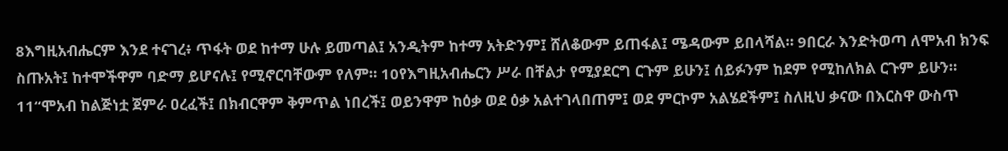8እግዚአብሔርም እንደ ተናገረ፥ ጥፋት ወደ ከተማ ሁሉ ይመጣል፤ አንዲትም ከተማ አትድንም፤ ሸለቆውም ይጠፋል፤ ሜዳውም ይበላሻል። 9በርራ እንድትወጣ ለሞአብ ክንፍ ስጡአት፤ ከተሞችዋም ባድማ ይሆናሉ፤ የሚኖርባቸውም የለም። 10የእግዚአብሔርን ሥራ በቸልታ የሚያደርግ ርጉም ይሁን፤ ሰይፉንም ከደም የሚከለክል ርጉም ይሁን።
11“ሞአብ ከልጅነቷ ጀምራ ዐረፈች፤ በክብርዋም ቅምጥል ነበረች፤ ወይንዋም ከዕቃ ወደ ዕቃ አልተገላበጠም፤ ወደ ምርኮም አልሄደችም፤ ስለዚህ ቃናው በእርስዋ ውስጥ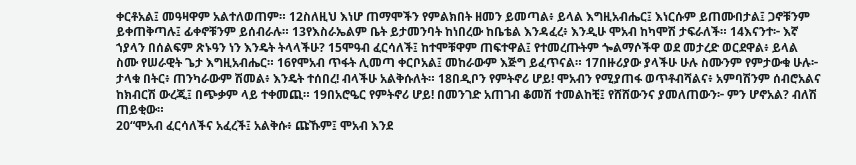ቀርቶአል፤ መዓዛዋም አልተለወጠም። 12ስለዚህ እነሆ ጠማሞችን የምልክበት ዘመን ይመጣል፥ ይላል እግዚአብሔር፤ እነርሱም ይጠሙበታል፤ ጋኖቹንም ይቀጠቅጣሉ፤ ፊቀኖቹንም ይሰብራሉ። 13የእስራኤልም ቤት ይታመንባት ከነበረው ከቤቴል እንዳፈረ፥ እንዲሁ ሞአብ ከካሞሽ ታፍራለች። 14እናንተ፦ እኛ ኀያላን በሰልፍም ጽኑዓን ነን እንዴት ትላላችሁ? 15ሞዓብ ፈርሳለች፤ ከተሞቹዋም ጠፍተዋል፤ የተመረጡትም ጐልማሶችዋ ወደ መታረድ ወርደዋል፥ ይላል ስሙ የሠራዊት ጌታ እግዚአብሔር። 16የሞአብ ጥፋት ሊመጣ ቀርቦአል፤ መከራውም እጅግ ይፈጥናል። 17በዙሪያው ያላችሁ ሁሉ ስሙንም የምታውቁ ሁሉ፦ ታላቁ በትር፥ ጠንካራውም ሽመል፥ እንዴት ተሰበረ! ብላችሁ አልቅሱለት። 18በዲቦን የምትኖሪ ሆይ! ሞአብን የሚያጠፋ ወጥቶብሻልና፥ አምባሽንም ሰብሮአልና ከክብርሽ ውረጂ፤ በጭቃም ላይ ተቀመጪ። 19በአሮዔር የምትኖሪ ሆይ! በመንገድ አጠገብ ቆመሽ ተመልከቺ፤ የሸሸውንና ያመለጠውን፦ ምን ሆኖአል? ብለሽ ጠይቂው።
20“ሞአብ ፈርሳለችና አፈረች፤ አልቅሱ፥ ጩኹም፤ ሞአብ እንደ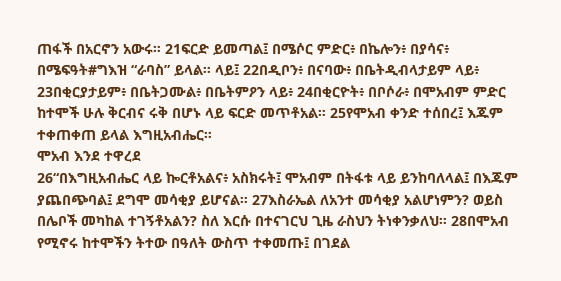ጠፋች በአርኖን አውሩ። 21ፍርድ ይመጣል፤ በሜሶር ምድር፥ በኬሎን፥ በያሳና፥ በሜፍዓት#ግእዝ “ራባስ” ይላል። ላይ፤ 22በዲቦን፥ በናባው፥ በቤትዲብላታይም ላይ፥ 23በቂርያታይም፥ በቤትጋሙል፥ በቤትምዖን ላይ፥ 24በቂርዮት፥ በቦሶራ፥ በሞአብም ምድር ከተሞች ሁሉ ቅርብና ሩቅ በሆኑ ላይ ፍርድ መጥቶአል። 25የሞአብ ቀንድ ተሰበረ፤ እጁም ተቀጠቀጠ ይላል እግዚአብሔር።
ሞአብ እንደ ተዋረደ
26“በእግዚአብሔር ላይ ኰርቶአልና፥ አስክሩት፤ ሞአብም በትፋቱ ላይ ይንከባለላል፤ በእጁም ያጨበጭባል፤ ደግሞ መሳቂያ ይሆናል። 27እስራኤል ለአንተ መሳቂያ አልሆነምን? ወይስ በሌቦች መካከል ተገኝቶአልን? ስለ እርሱ በተናገርህ ጊዜ ራስህን ትነቀንቃለህ። 28በሞአብ የሚኖሩ ከተሞችን ትተው በዓለት ውስጥ ተቀመጡ፤ በገደል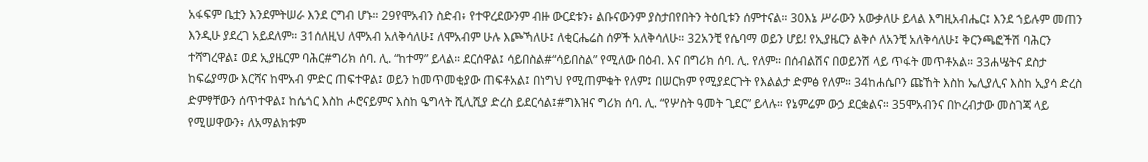አፋፍም ቤቷን እንደምትሠራ እንደ ርግብ ሆኑ። 29የሞአብን ስድብ፥ የተዋረደውንም ብዙ ውርደቱን፥ ልቡናውንም ያስታበየበትን ትዕቢቱን ሰምተናል። 30እኔ ሥራውን አውቃለሁ ይላል እግዚአብሔር፤ እንደ ኀይሉም መጠን እንዲሁ ያደረገ አይደለም። 31ሰለዚህ ለሞአብ አለቅሳለሁ፤ ለሞአብም ሁሉ እጮኻለሁ፤ ለቂርሔሬስ ሰዎች አለቅሳለሁ። 32አንቺ የሴባማ ወይን ሆይ! የኢያዜርን ልቅሶ ለአንቺ አለቅሳለሁ፤ ቅርንጫፎችሽ ባሕርን ተሻግረዋል፤ ወደ ኢያዜርም ባሕር#ግሪክ ሰባ. ሊ. “ከተማ” ይላል። ደርሰዋል፤ ሳይበስል#“ሳይበስል” የሚለው በዕብ. እና በግሪክ ሰባ. ሊ. የለም። በሰብልሽና በወይንሽ ላይ ጥፋት መጥቶአል። 33ሐሤትና ደስታ ከፍሬያማው እርሻና ከሞአብ ምድር ጠፍተዋል፤ ወይን ከመጥመቂያው ጠፍቶአል፤ በነግህ የሚጠምቁት የለም፤ በሠርክም የሚያደርጉት የእልልታ ድምፅ የለም። 34ከሐሴቦን ጩኸት እስከ ኤሊያሊና እስከ ኢያሳ ድረስ ድምፃቸውን ሰጥተዋል፤ ከሴጎር እስከ ሖሮናይምና እስከ ዔግላት ሺሊሺያ ድረስ ይደርሳል፤#ግእዝና ግሪክ ሰባ. ሊ. “የሦስት ዓመት ጊደር” ይላሉ። የኔምሬም ውኃ ደርቋልና። 35ሞአብንና በኮረብታው መስገጃ ላይ የሚሠዋውን፥ ለአማልክቱም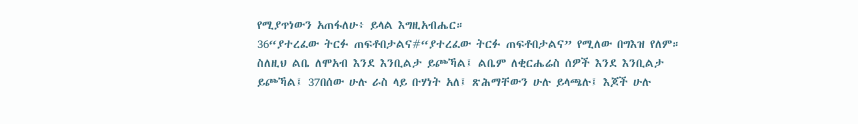የሚያጥነውን አጠፋለሁ፥ ይላል እግዚአብሔር።
36“ያተረፈው ትርፉ ጠፍቶበታልና#“ያተረፈው ትርፉ ጠፍቶበታልና” የሚለው በግእዝ የለም። ስለዚህ ልቤ ለሞአብ እንደ እንቢልታ ይጮኻል፤ ልቤም ለቂርሔሬስ ሰዎች እንደ እንቢልታ ይጮኻል፤ 37በሰው ሁሉ ራስ ላይ ቡሃነት አለ፤ ጽሕማቸውን ሁሉ ይላጫሉ፤ እጆች ሁሉ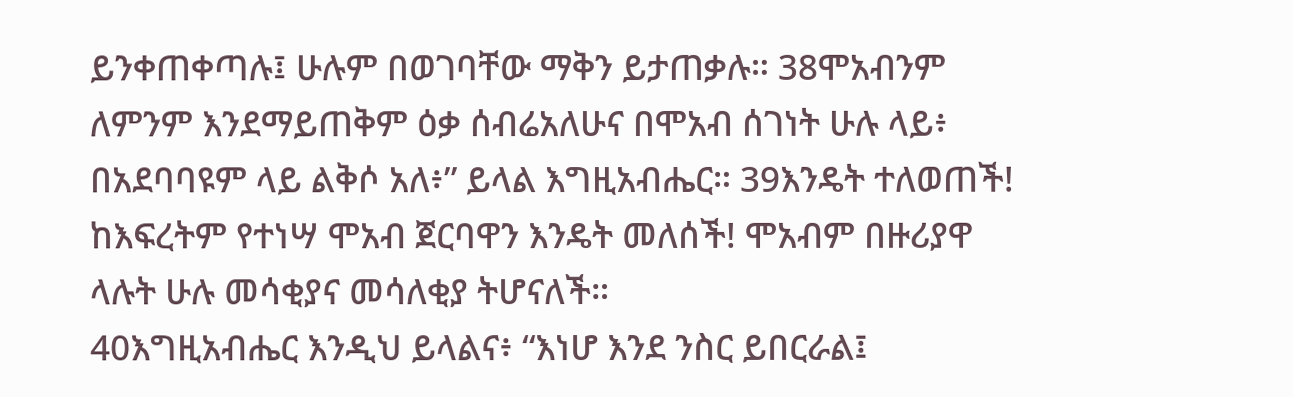ይንቀጠቀጣሉ፤ ሁሉም በወገባቸው ማቅን ይታጠቃሉ። 38ሞአብንም ለምንም እንደማይጠቅም ዕቃ ሰብሬአለሁና በሞአብ ሰገነት ሁሉ ላይ፥ በአደባባዩም ላይ ልቅሶ አለ፥” ይላል እግዚአብሔር። 39እንዴት ተለወጠች! ከእፍረትም የተነሣ ሞአብ ጀርባዋን እንዴት መለሰች! ሞአብም በዙሪያዋ ላሉት ሁሉ መሳቂያና መሳለቂያ ትሆናለች።
40እግዚአብሔር እንዲህ ይላልና፥ “እነሆ እንደ ንስር ይበርራል፤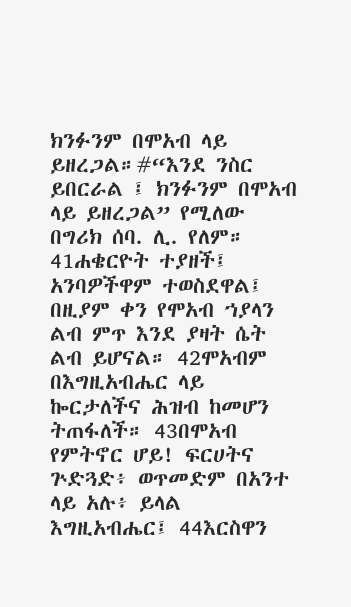ክንፉንም በሞአብ ላይ ይዘረጋል።#“እንደ ንስር ይበርራል ፤ ክንፉንም በሞአብ ላይ ይዘረጋል” የሚለው በግሪክ ሰባ. ሊ. የለም። 41ሐቄርዮት ተያዘች፤ አንባዎችዋም ተወስደዋል፤ በዚያም ቀን የሞአብ ኀያላን ልብ ምጥ እንደ ያዛት ሴት ልብ ይሆናል። 42ሞአብም በእግዚአብሔር ላይ ኰርታለችና ሕዝብ ከመሆን ትጠፋለች። 43በሞአብ የምትኖር ሆይ! ፍርሀትና ጕድጓድ፥ ወጥመድም በአንተ ላይ አሉ፥ ይላል እግዚአብሔር፤ 44እርስዋን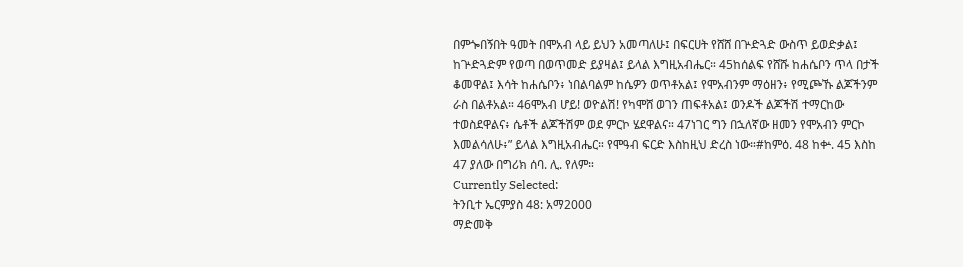በምጐበኝበት ዓመት በሞአብ ላይ ይህን አመጣለሁ፤ በፍርሀት የሸሸ በጕድጓድ ውስጥ ይወድቃል፤ ከጕድጓድም የወጣ በወጥመድ ይያዛል፤ ይላል እግዚአብሔር። 45ከሰልፍ የሸሹ ከሐሴቦን ጥላ በታች ቆመዋል፤ እሳት ከሐሴቦን፥ ነበልባልም ከሴዎን ወጥቶአል፤ የሞአብንም ማዕዘን፥ የሚጮኹ ልጆችንም ራስ በልቶአል። 46ሞአብ ሆይ! ወዮልሽ! የካሞሸ ወገን ጠፍቶአል፤ ወንዶች ልጆችሽ ተማርከው ተወስደዋልና፥ ሴቶች ልጆችሽም ወደ ምርኮ ሄደዋልና። 47ነገር ግን በኋለኛው ዘመን የሞአብን ምርኮ እመልሳለሁ፥” ይላል እግዚአብሔር። የሞዓብ ፍርድ እስከዚህ ድረስ ነው።#ከምዕ. 48 ከቍ. 45 እስከ 47 ያለው በግሪክ ሰባ. ሊ. የለም።
Currently Selected:
ትንቢተ ኤርምያስ 48: አማ2000
ማድመቅ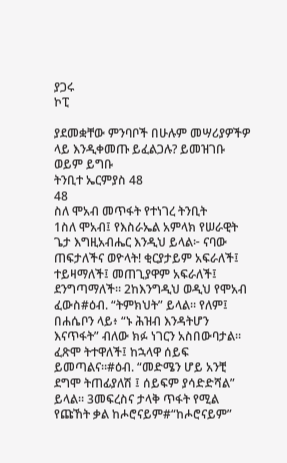ያጋሩ
ኮፒ

ያደመቋቸው ምንባቦች በሁሉም መሣሪያዎችዎ ላይ እንዲቀመጡ ይፈልጋሉ? ይመዝገቡ ወይም ይግቡ
ትንቢተ ኤርምያስ 48
48
ስለ ሞአብ መጥፋት የተነገረ ትንቢት
1ስለ ሞአብ፤ የእስራኤል አምላክ የሠራዊት ጌታ እግዚአብሔር እንዲህ ይላል፦ ናባው ጠፍታለችና ወዮላት! ቂርያታይም አፍራለች፤ ተይዛማለች፤ መጠጊያዋም አፍራለች፤ ደንግጣማለች። 2ከእንግዲህ ወዲህ የሞአብ ፈውስ#ዕብ. “ትምክህት” ይላል። የለም፤ በሐሴቦን ላይ፥ “ኑ ሕዝብ እንዳትሆን እናጥፋት” ብለው ክፉ ነገርን አስበውባታል። ፈጽሞ ትተዋለች፤ ከኋላዋ ሰይፍ ይመጣልና።#ዕብ. “መድሜን ሆይ አንቺ ደግሞ ትጠፊያለሽ ፤ ሰይፍም ያሳድድሻል” ይላል። 3መፍረስና ታላቅ ጥፋት የሚል የጩኸት ቃል ከሖሮናይም#“ከሖሮናይም”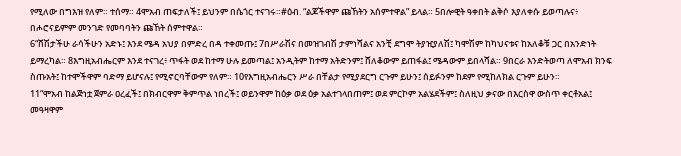የሚለው በግእዝ የለም። ተሰማ። 4ሞአብ ጠፍታለች፤ ይህንም በሴጎር ተናገሩ።#ዕብ. “ልጆችዋም ጩኸትን አሰምተዋል” ይላል። 5በሎዊት ዓቀበት ልቅሶ እያለቀሱ ይወጣሉና፥ በሖሮናይምም መንገድ የመባባትን ጩኸት ሰምተዋል።
6“ሸሽታችሁ ራሳችሁን አድኑ፤ እንደ ሜዳ አህያ በምድረ በዳ ተቀመጡ፤ 7በሥራሽና በመዝገብሽ ታምነሻልና አንቺ ደግሞ ትያዢያለሽ፤ ካሞሽም ከካህናቱና ከአለቆቹ ጋር በአንድነት ይማረካል። 8እግዚአብሔርም እንደ ተናገረ፥ ጥፋት ወደ ከተማ ሁሉ ይመጣል፤ አንዲትም ከተማ አትድንም፤ ሸለቆውም ይጠፋል፤ ሜዳውም ይበላሻል። 9በርራ እንድትወጣ ለሞአብ ክንፍ ስጡአት፤ ከተሞችዋም ባድማ ይሆናሉ፤ የሚኖርባቸውም የለም። 10የእግዚአብሔርን ሥራ በቸልታ የሚያደርግ ርጉም ይሁን፤ ሰይፉንም ከደም የሚከለክል ርጉም ይሁን።
11“ሞአብ ከልጅነቷ ጀምራ ዐረፈች፤ በክብርዋም ቅምጥል ነበረች፤ ወይንዋም ከዕቃ ወደ ዕቃ አልተገላበጠም፤ ወደ ምርኮም አልሄደችም፤ ስለዚህ ቃናው በእርስዋ ውስጥ ቀርቶአል፤ መዓዛዋም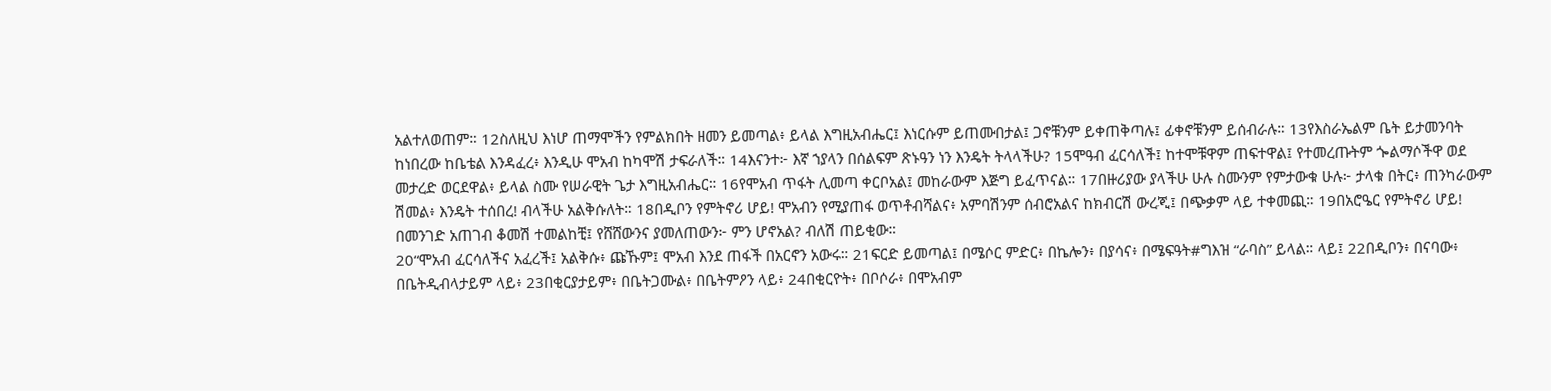አልተለወጠም። 12ስለዚህ እነሆ ጠማሞችን የምልክበት ዘመን ይመጣል፥ ይላል እግዚአብሔር፤ እነርሱም ይጠሙበታል፤ ጋኖቹንም ይቀጠቅጣሉ፤ ፊቀኖቹንም ይሰብራሉ። 13የእስራኤልም ቤት ይታመንባት ከነበረው ከቤቴል እንዳፈረ፥ እንዲሁ ሞአብ ከካሞሽ ታፍራለች። 14እናንተ፦ እኛ ኀያላን በሰልፍም ጽኑዓን ነን እንዴት ትላላችሁ? 15ሞዓብ ፈርሳለች፤ ከተሞቹዋም ጠፍተዋል፤ የተመረጡትም ጐልማሶችዋ ወደ መታረድ ወርደዋል፥ ይላል ስሙ የሠራዊት ጌታ እግዚአብሔር። 16የሞአብ ጥፋት ሊመጣ ቀርቦአል፤ መከራውም እጅግ ይፈጥናል። 17በዙሪያው ያላችሁ ሁሉ ስሙንም የምታውቁ ሁሉ፦ ታላቁ በትር፥ ጠንካራውም ሽመል፥ እንዴት ተሰበረ! ብላችሁ አልቅሱለት። 18በዲቦን የምትኖሪ ሆይ! ሞአብን የሚያጠፋ ወጥቶብሻልና፥ አምባሽንም ሰብሮአልና ከክብርሽ ውረጂ፤ በጭቃም ላይ ተቀመጪ። 19በአሮዔር የምትኖሪ ሆይ! በመንገድ አጠገብ ቆመሽ ተመልከቺ፤ የሸሸውንና ያመለጠውን፦ ምን ሆኖአል? ብለሽ ጠይቂው።
20“ሞአብ ፈርሳለችና አፈረች፤ አልቅሱ፥ ጩኹም፤ ሞአብ እንደ ጠፋች በአርኖን አውሩ። 21ፍርድ ይመጣል፤ በሜሶር ምድር፥ በኬሎን፥ በያሳና፥ በሜፍዓት#ግእዝ “ራባስ” ይላል። ላይ፤ 22በዲቦን፥ በናባው፥ በቤትዲብላታይም ላይ፥ 23በቂርያታይም፥ በቤትጋሙል፥ በቤትምዖን ላይ፥ 24በቂርዮት፥ በቦሶራ፥ በሞአብም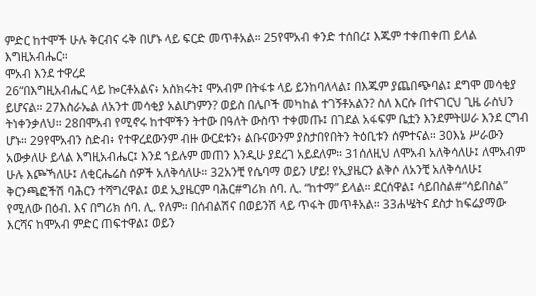ምድር ከተሞች ሁሉ ቅርብና ሩቅ በሆኑ ላይ ፍርድ መጥቶአል። 25የሞአብ ቀንድ ተሰበረ፤ እጁም ተቀጠቀጠ ይላል እግዚአብሔር።
ሞአብ እንደ ተዋረደ
26“በእግዚአብሔር ላይ ኰርቶአልና፥ አስክሩት፤ ሞአብም በትፋቱ ላይ ይንከባለላል፤ በእጁም ያጨበጭባል፤ ደግሞ መሳቂያ ይሆናል። 27እስራኤል ለአንተ መሳቂያ አልሆነምን? ወይስ በሌቦች መካከል ተገኝቶአልን? ስለ እርሱ በተናገርህ ጊዜ ራስህን ትነቀንቃለህ። 28በሞአብ የሚኖሩ ከተሞችን ትተው በዓለት ውስጥ ተቀመጡ፤ በገደል አፋፍም ቤቷን እንደምትሠራ እንደ ርግብ ሆኑ። 29የሞአብን ስድብ፥ የተዋረደውንም ብዙ ውርደቱን፥ ልቡናውንም ያስታበየበትን ትዕቢቱን ሰምተናል። 30እኔ ሥራውን አውቃለሁ ይላል እግዚአብሔር፤ እንደ ኀይሉም መጠን እንዲሁ ያደረገ አይደለም። 31ሰለዚህ ለሞአብ አለቅሳለሁ፤ ለሞአብም ሁሉ እጮኻለሁ፤ ለቂርሔሬስ ሰዎች አለቅሳለሁ። 32አንቺ የሴባማ ወይን ሆይ! የኢያዜርን ልቅሶ ለአንቺ አለቅሳለሁ፤ ቅርንጫፎችሽ ባሕርን ተሻግረዋል፤ ወደ ኢያዜርም ባሕር#ግሪክ ሰባ. ሊ. “ከተማ” ይላል። ደርሰዋል፤ ሳይበስል#“ሳይበስል” የሚለው በዕብ. እና በግሪክ ሰባ. ሊ. የለም። በሰብልሽና በወይንሽ ላይ ጥፋት መጥቶአል። 33ሐሤትና ደስታ ከፍሬያማው እርሻና ከሞአብ ምድር ጠፍተዋል፤ ወይን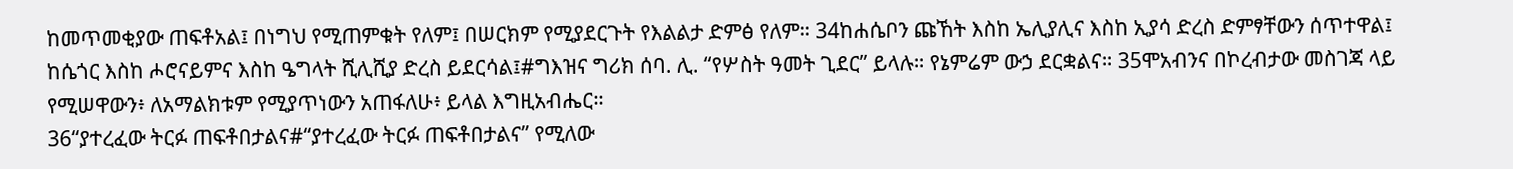ከመጥመቂያው ጠፍቶአል፤ በነግህ የሚጠምቁት የለም፤ በሠርክም የሚያደርጉት የእልልታ ድምፅ የለም። 34ከሐሴቦን ጩኸት እስከ ኤሊያሊና እስከ ኢያሳ ድረስ ድምፃቸውን ሰጥተዋል፤ ከሴጎር እስከ ሖሮናይምና እስከ ዔግላት ሺሊሺያ ድረስ ይደርሳል፤#ግእዝና ግሪክ ሰባ. ሊ. “የሦስት ዓመት ጊደር” ይላሉ። የኔምሬም ውኃ ደርቋልና። 35ሞአብንና በኮረብታው መስገጃ ላይ የሚሠዋውን፥ ለአማልክቱም የሚያጥነውን አጠፋለሁ፥ ይላል እግዚአብሔር።
36“ያተረፈው ትርፉ ጠፍቶበታልና#“ያተረፈው ትርፉ ጠፍቶበታልና” የሚለው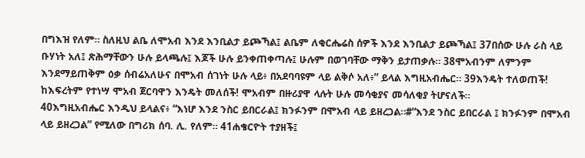በግእዝ የለም። ስለዚህ ልቤ ለሞአብ እንደ እንቢልታ ይጮኻል፤ ልቤም ለቂርሔሬስ ሰዎች እንደ እንቢልታ ይጮኻል፤ 37በሰው ሁሉ ራስ ላይ ቡሃነት አለ፤ ጽሕማቸውን ሁሉ ይላጫሉ፤ እጆች ሁሉ ይንቀጠቀጣሉ፤ ሁሉም በወገባቸው ማቅን ይታጠቃሉ። 38ሞአብንም ለምንም እንደማይጠቅም ዕቃ ሰብሬአለሁና በሞአብ ሰገነት ሁሉ ላይ፥ በአደባባዩም ላይ ልቅሶ አለ፥” ይላል እግዚአብሔር። 39እንዴት ተለወጠች! ከእፍረትም የተነሣ ሞአብ ጀርባዋን እንዴት መለሰች! ሞአብም በዙሪያዋ ላሉት ሁሉ መሳቂያና መሳለቂያ ትሆናለች።
40እግዚአብሔር እንዲህ ይላልና፥ “እነሆ እንደ ንስር ይበርራል፤ ክንፉንም በሞአብ ላይ ይዘረጋል።#“እንደ ንስር ይበርራል ፤ ክንፉንም በሞአብ ላይ ይዘረጋል” የሚለው በግሪክ ሰባ. ሊ. የለም። 41ሐቄርዮት ተያዘች፤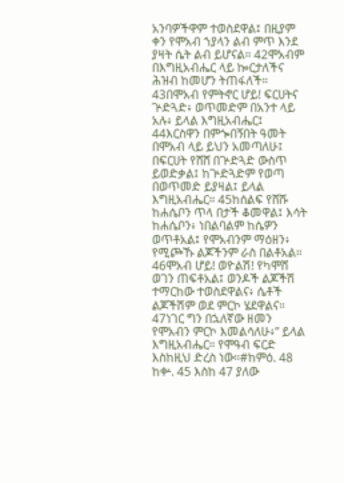አንባዎችዋም ተወስደዋል፤ በዚያም ቀን የሞአብ ኀያላን ልብ ምጥ እንደ ያዛት ሴት ልብ ይሆናል። 42ሞአብም በእግዚአብሔር ላይ ኰርታለችና ሕዝብ ከመሆን ትጠፋለች። 43በሞአብ የምትኖር ሆይ! ፍርሀትና ጕድጓድ፥ ወጥመድም በአንተ ላይ አሉ፥ ይላል እግዚአብሔር፤ 44እርስዋን በምጐበኝበት ዓመት በሞአብ ላይ ይህን አመጣለሁ፤ በፍርሀት የሸሸ በጕድጓድ ውስጥ ይወድቃል፤ ከጕድጓድም የወጣ በወጥመድ ይያዛል፤ ይላል እግዚአብሔር። 45ከሰልፍ የሸሹ ከሐሴቦን ጥላ በታች ቆመዋል፤ እሳት ከሐሴቦን፥ ነበልባልም ከሴዎን ወጥቶአል፤ የሞአብንም ማዕዘን፥ የሚጮኹ ልጆችንም ራስ በልቶአል። 46ሞአብ ሆይ! ወዮልሽ! የካሞሸ ወገን ጠፍቶአል፤ ወንዶች ልጆችሽ ተማርከው ተወስደዋልና፥ ሴቶች ልጆችሽም ወደ ምርኮ ሄደዋልና። 47ነገር ግን በኋለኛው ዘመን የሞአብን ምርኮ እመልሳለሁ፥” ይላል እግዚአብሔር። የሞዓብ ፍርድ እስከዚህ ድረስ ነው።#ከምዕ. 48 ከቍ. 45 እስከ 47 ያለው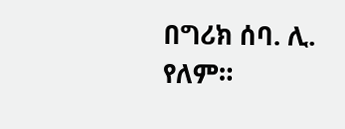በግሪክ ሰባ. ሊ. የለም።